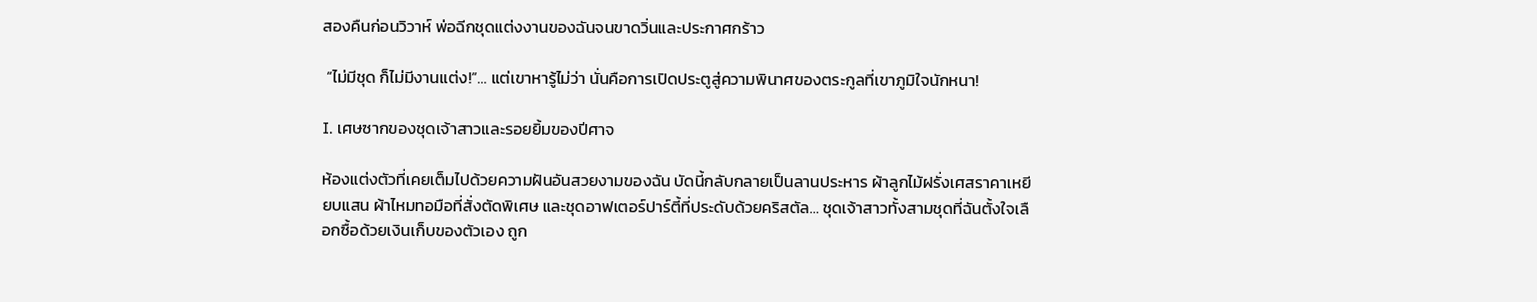สองคืนก่อนวิวาห์ พ่อฉีกชุดแต่งงานของฉันจนขาดวิ่นและประกาศกร้าว

 “ไม่มีชุด ก็ไม่มีงานแต่ง!”… แต่เขาหารู้ไม่ว่า นั่นคือการเปิดประตูสู่ความพินาศของตระกูลที่เขาภูมิใจนักหนา!

I. เศษซากของชุดเจ้าสาวและรอยยิ้มของปีศาจ

ห้องแต่งตัวที่เคยเต็มไปด้วยความฝันอันสวยงามของฉัน บัดนี้กลับกลายเป็นลานประหาร ผ้าลูกไม้ฝรั่งเศสราคาเหยียบแสน ผ้าไหมทอมือที่สั่งตัดพิเศษ และชุดอาฟเตอร์ปาร์ตี้ที่ประดับด้วยคริสตัล… ชุดเจ้าสาวทั้งสามชุดที่ฉันตั้งใจเลือกซื้อด้วยเงินเก็บของตัวเอง ถูก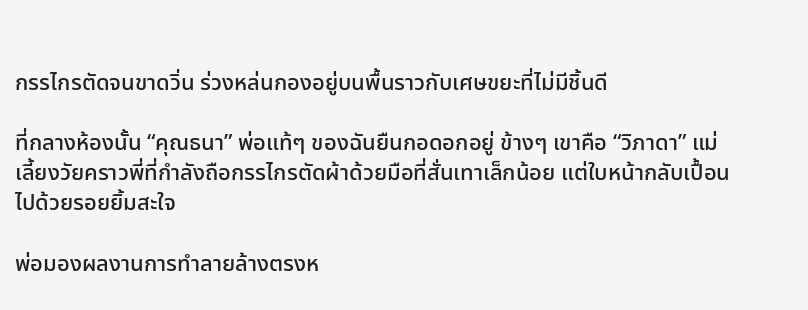กรรไกรตัดจนขาดวิ่น ร่วงหล่นกองอยู่บนพื้นราวกับเศษขยะที่ไม่มีชิ้นดี

ที่กลางห้องนั้น “คุณธนา” พ่อแท้ๆ ของฉันยืนกอดอกอยู่ ข้างๆ เขาคือ “วิภาดา” แม่เลี้ยงวัยคราวพี่ที่กำลังถือกรรไกรตัดผ้าด้วยมือที่สั่นเทาเล็กน้อย แต่ใบหน้ากลับเปื้อนไปด้วยรอยยิ้มสะใจ

พ่อมองผลงานการทำลายล้างตรงห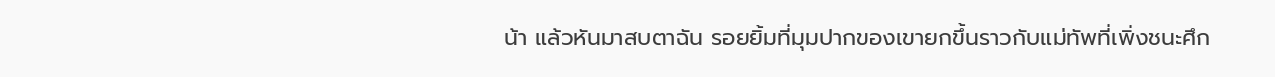น้า แล้วหันมาสบตาฉัน รอยยิ้มที่มุมปากของเขายกขึ้นราวกับแม่ทัพที่เพิ่งชนะศึก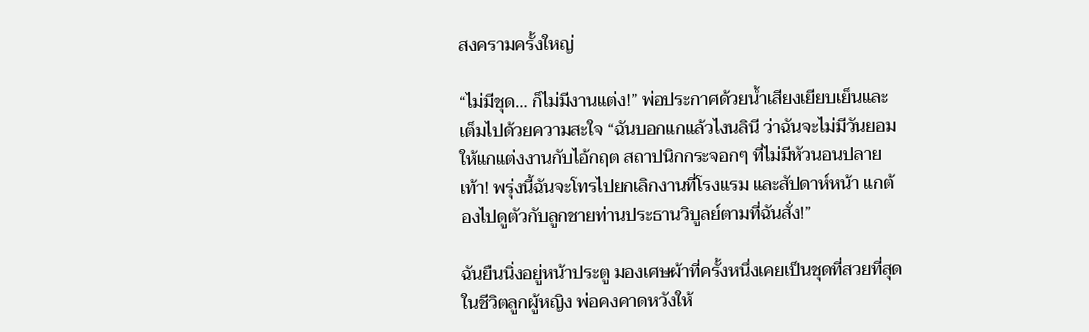สงครามครั้งใหญ่

“ไม่มีชุด… ก็ไม่มีงานแต่ง!” พ่อประกาศด้วยน้ำเสียงเยียบเย็นและเต็มไปด้วยความสะใจ “ฉันบอกแกแล้วไงนลินี ว่าฉันจะไม่มีวันยอมให้แกแต่งงานกับไอ้กฤต สถาปนิกกระจอกๆ ที่ไม่มีหัวนอนปลายเท้า! พรุ่งนี้ฉันจะโทรไปยกเลิกงานที่โรงแรม และสัปดาห์หน้า แกต้องไปดูตัวกับลูกชายท่านประธานวิบูลย์ตามที่ฉันสั่ง!”

ฉันยืนนิ่งอยู่หน้าประตู มองเศษผ้าที่ครั้งหนึ่งเคยเป็นชุดที่สวยที่สุดในชีวิตลูกผู้หญิง พ่อคงคาดหวังให้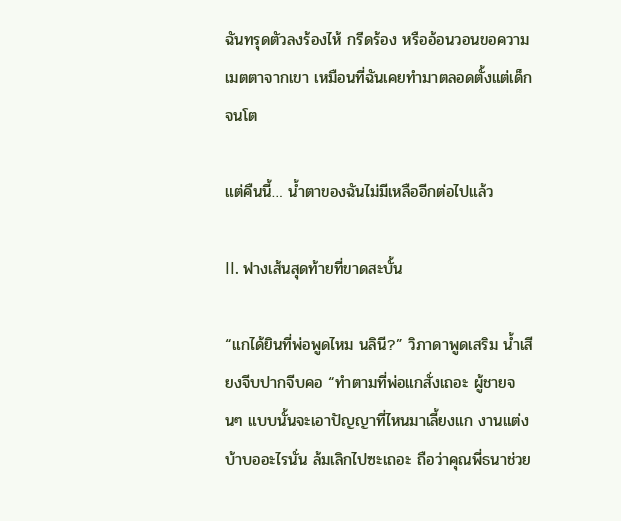ฉันทรุดตัวลงร้องไห้ กรีดร้อง หรืออ้อนวอนขอความเมตตาจากเขา เหมือนที่ฉันเคยทำมาตลอดตั้งแต่เด็กจนโต

แต่คืนนี้… น้ำตาของฉันไม่มีเหลืออีกต่อไปแล้ว

II. ฟางเส้นสุดท้ายที่ขาดสะบั้น

“แกได้ยินที่พ่อพูดไหม นลินี?” วิภาดาพูดเสริม น้ำเสียงจีบปากจีบคอ “ทำตามที่พ่อแกสั่งเถอะ ผู้ชายจนๆ แบบนั้นจะเอาปัญญาที่ไหนมาเลี้ยงแก งานแต่งบ้าบออะไรนั่น ล้มเลิกไปซะเถอะ ถือว่าคุณพี่ธนาช่วย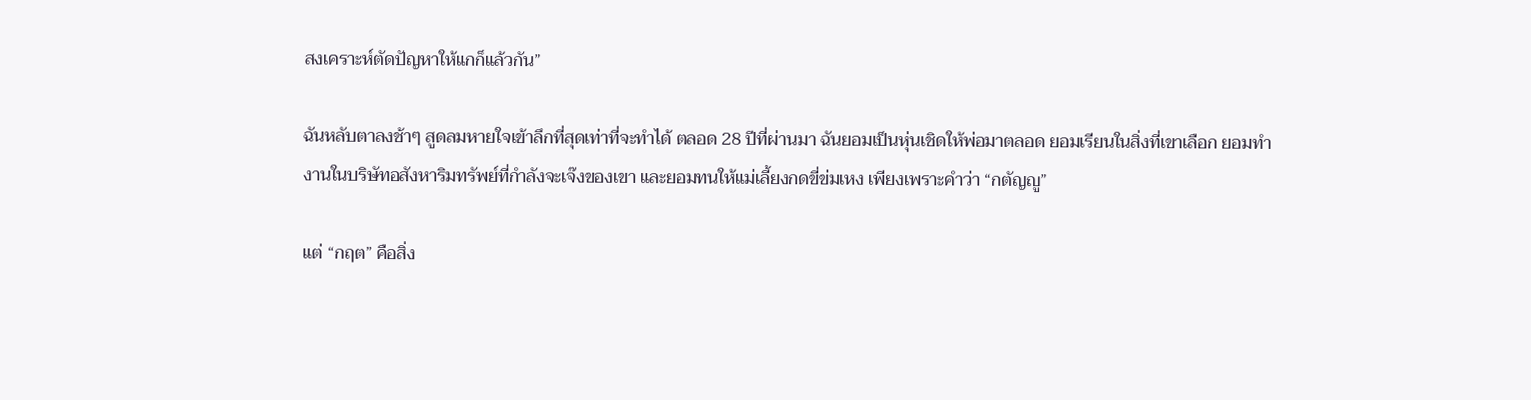สงเคราะห์ตัดปัญหาให้แกก็แล้วกัน”

ฉันหลับตาลงช้าๆ สูดลมหายใจเข้าลึกที่สุดเท่าที่จะทำได้ ตลอด 28 ปีที่ผ่านมา ฉันยอมเป็นหุ่นเชิดให้พ่อมาตลอด ยอมเรียนในสิ่งที่เขาเลือก ยอมทำงานในบริษัทอสังหาริมทรัพย์ที่กำลังจะเจ๊งของเขา และยอมทนให้แม่เลี้ยงกดขี่ข่มเหง เพียงเพราะคำว่า “กตัญญู”

แต่ “กฤต” คือสิ่ง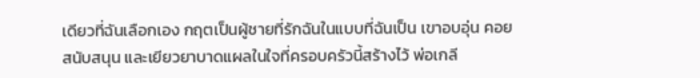เดียวที่ฉันเลือกเอง กฤตเป็นผู้ชายที่รักฉันในแบบที่ฉันเป็น เขาอบอุ่น คอยสนับสนุน และเยียวยาบาดแผลในใจที่ครอบครัวนี้สร้างไว้ พ่อเกลี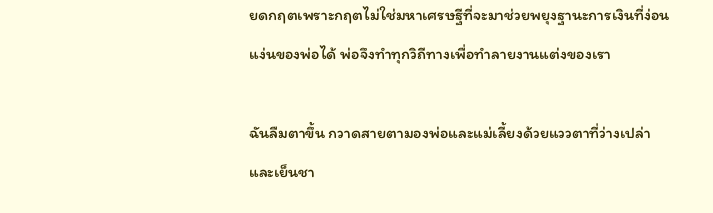ยดกฤตเพราะกฤตไม่ใช่มหาเศรษฐีที่จะมาช่วยพยุงฐานะการเงินที่ง่อนแง่นของพ่อได้ พ่อจึงทำทุกวิถีทางเพื่อทำลายงานแต่งของเรา

ฉันลืมตาขึ้น กวาดสายตามองพ่อและแม่เลี้ยงด้วยแววตาที่ว่างเปล่าและเย็นชา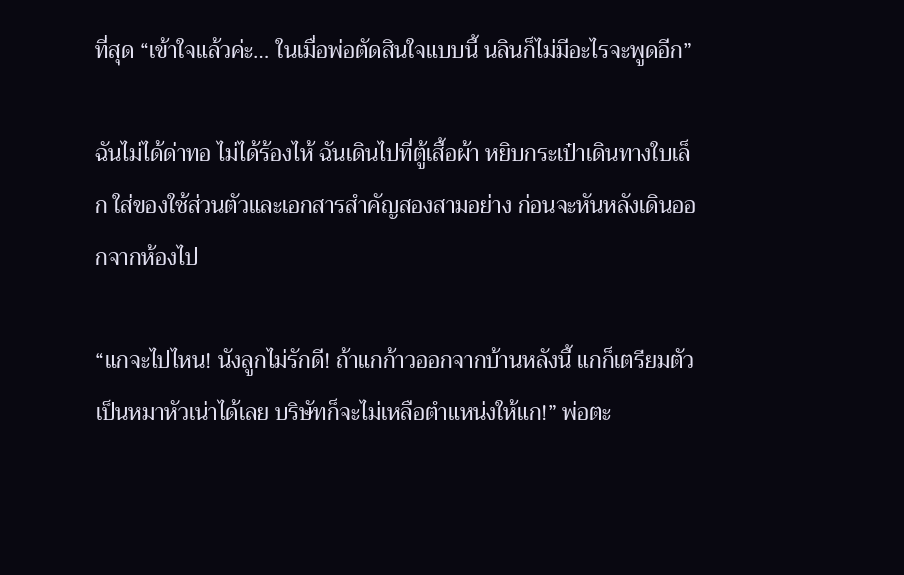ที่สุด “เข้าใจแล้วค่ะ… ในเมื่อพ่อตัดสินใจแบบนี้ นลินก็ไม่มีอะไรจะพูดอีก”

ฉันไม่ได้ด่าทอ ไม่ได้ร้องไห้ ฉันเดินไปที่ตู้เสื้อผ้า หยิบกระเป๋าเดินทางใบเล็ก ใส่ของใช้ส่วนตัวและเอกสารสำคัญสองสามอย่าง ก่อนจะหันหลังเดินออกจากห้องไป

“แกจะไปไหน! นังลูกไม่รักดี! ถ้าแกก้าวออกจากบ้านหลังนี้ แกก็เตรียมตัวเป็นหมาหัวเน่าได้เลย บริษัทก็จะไม่เหลือตำแหน่งให้แก!” พ่อตะ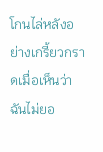โกนไล่หลังอย่างเกรี้ยวกราดเมื่อเห็นว่าฉันไม่ยอ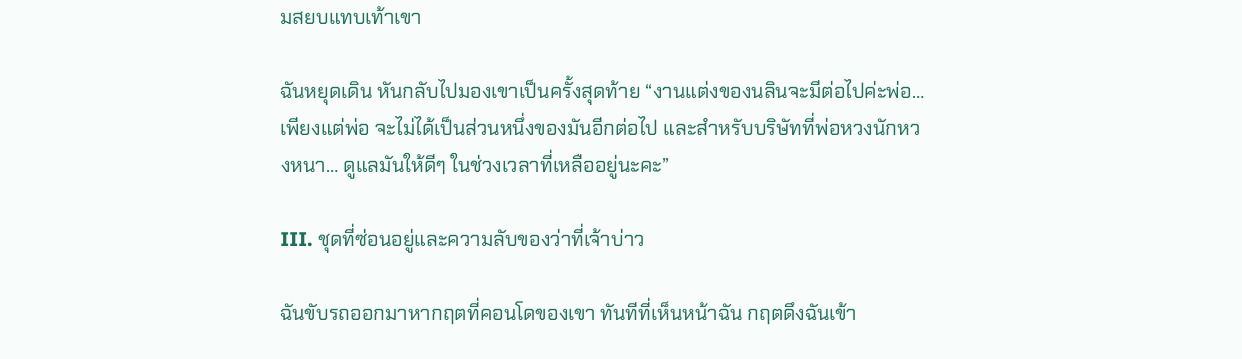มสยบแทบเท้าเขา

ฉันหยุดเดิน หันกลับไปมองเขาเป็นครั้งสุดท้าย “งานแต่งของนลินจะมีต่อไปค่ะพ่อ… เพียงแต่พ่อ จะไม่ได้เป็นส่วนหนึ่งของมันอีกต่อไป และสำหรับบริษัทที่พ่อหวงนักหวงหนา… ดูแลมันให้ดีๆ ในช่วงเวลาที่เหลืออยู่นะคะ”

III. ชุดที่ซ่อนอยู่และความลับของว่าที่เจ้าบ่าว

ฉันขับรถออกมาหากฤตที่คอนโดของเขา ทันทีที่เห็นหน้าฉัน กฤตดึงฉันเข้า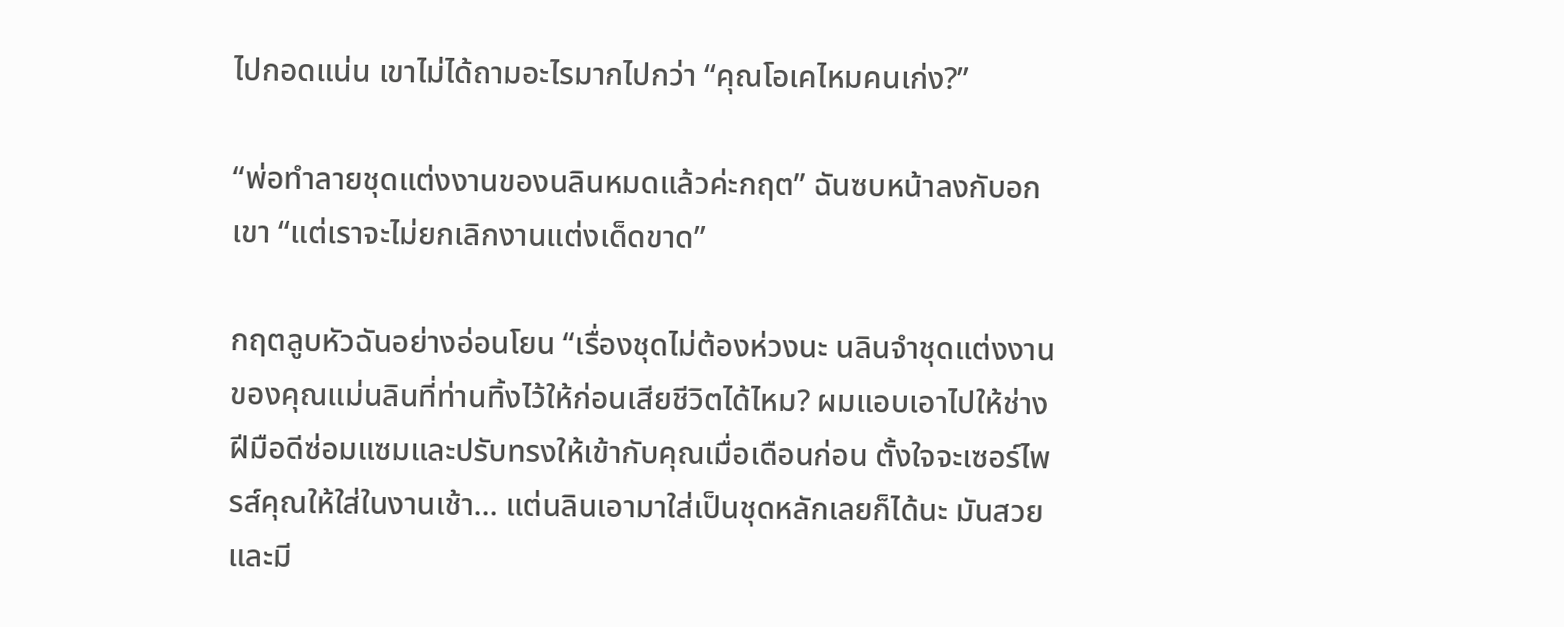ไปกอดแน่น เขาไม่ได้ถามอะไรมากไปกว่า “คุณโอเคไหมคนเก่ง?”

“พ่อทำลายชุดแต่งงานของนลินหมดแล้วค่ะกฤต” ฉันซบหน้าลงกับอกเขา “แต่เราจะไม่ยกเลิกงานแต่งเด็ดขาด”

กฤตลูบหัวฉันอย่างอ่อนโยน “เรื่องชุดไม่ต้องห่วงนะ นลินจำชุดแต่งงานของคุณแม่นลินที่ท่านทิ้งไว้ให้ก่อนเสียชีวิตได้ไหม? ผมแอบเอาไปให้ช่างฝีมือดีซ่อมแซมและปรับทรงให้เข้ากับคุณเมื่อเดือนก่อน ตั้งใจจะเซอร์ไพรส์คุณให้ใส่ในงานเช้า… แต่นลินเอามาใส่เป็นชุดหลักเลยก็ได้นะ มันสวยและมี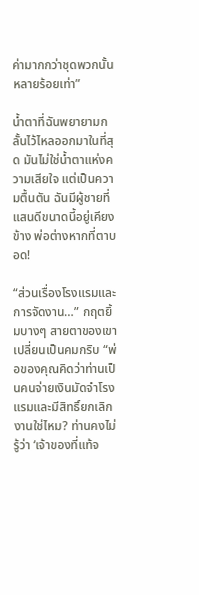ค่ามากกว่าชุดพวกนั้นหลายร้อยเท่า”

น้ำตาที่ฉันพยายามกลั้นไว้ไหลออกมาในที่สุด มันไม่ใช่น้ำตาแห่งความเสียใจ แต่เป็นความตื้นตัน ฉันมีผู้ชายที่แสนดีขนาดนี้อยู่เคียงข้าง พ่อต่างหากที่ตาบอด!

“ส่วนเรื่องโรงแรมและการจัดงาน…” กฤตยิ้มบางๆ สายตาของเขาเปลี่ยนเป็นคมกริบ “พ่อของคุณคิดว่าท่านเป็นคนจ่ายเงินมัดจำโรงแรมและมีสิทธิ์ยกเลิกงานใช่ไหม? ท่านคงไม่รู้ว่า ‘เจ้าของที่แท้จ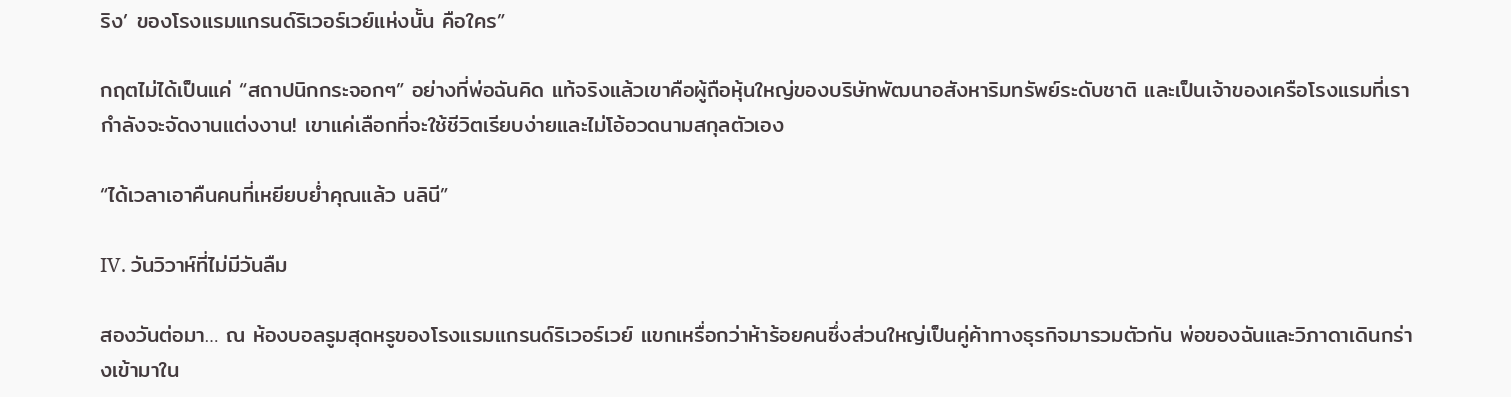ริง’ ของโรงแรมแกรนด์ริเวอร์เวย์แห่งนั้น คือใคร”

กฤตไม่ได้เป็นแค่ “สถาปนิกกระจอกๆ” อย่างที่พ่อฉันคิด แท้จริงแล้วเขาคือผู้ถือหุ้นใหญ่ของบริษัทพัฒนาอสังหาริมทรัพย์ระดับชาติ และเป็นเจ้าของเครือโรงแรมที่เรากำลังจะจัดงานแต่งงาน! เขาแค่เลือกที่จะใช้ชีวิตเรียบง่ายและไม่โอ้อวดนามสกุลตัวเอง

“ได้เวลาเอาคืนคนที่เหยียบย่ำคุณแล้ว นลินี”

IV. วันวิวาห์ที่ไม่มีวันลืม

สองวันต่อมา… ณ ห้องบอลรูมสุดหรูของโรงแรมแกรนด์ริเวอร์เวย์ แขกเหรื่อกว่าห้าร้อยคนซึ่งส่วนใหญ่เป็นคู่ค้าทางธุรกิจมารวมตัวกัน พ่อของฉันและวิภาดาเดินกร่างเข้ามาใน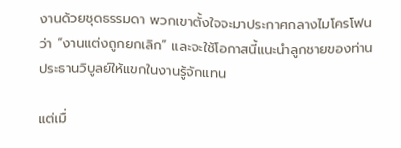งานด้วยชุดธรรมดา พวกเขาตั้งใจจะมาประกาศกลางไมโครโฟนว่า “งานแต่งถูกยกเลิก” และจะใช้โอกาสนี้แนะนำลูกชายของท่านประธานวิบูลย์ให้แขกในงานรู้จักแทน

แต่เมื่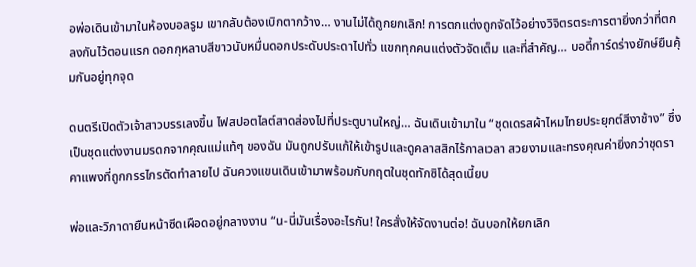อพ่อเดินเข้ามาในห้องบอลรูม เขากลับต้องเบิกตากว้าง… งานไม่ได้ถูกยกเลิก! การตกแต่งถูกจัดไว้อย่างวิจิตรตระการตายิ่งกว่าที่ตกลงกันไว้ตอนแรก ดอกกุหลาบสีขาวนับหมื่นดอกประดับประดาไปทั่ว แขกทุกคนแต่งตัวจัดเต็ม และที่สำคัญ… บอดี้การ์ดร่างยักษ์ยืนคุ้มกันอยู่ทุกจุด

ดนตรีเปิดตัวเจ้าสาวบรรเลงขึ้น ไฟสปอตไลต์สาดส่องไปที่ประตูบานใหญ่… ฉันเดินเข้ามาใน “ชุดเดรสผ้าไหมไทยประยุกต์สีงาช้าง” ซึ่งเป็นชุดแต่งงานมรดกจากคุณแม่แท้ๆ ของฉัน มันถูกปรับแก้ให้เข้ารูปและดูคลาสสิกไร้กาลเวลา สวยงามและทรงคุณค่ายิ่งกว่าชุดราคาแพงที่ถูกกรรไกรตัดทำลายไป ฉันควงแขนเดินเข้ามาพร้อมกับกฤตในชุดทักซิโด้สุดเนี้ยบ

พ่อและวิภาดายืนหน้าซีดเผือดอยู่กลางงาน “น-นี่มันเรื่องอะไรกัน! ใครสั่งให้จัดงานต่อ! ฉันบอกให้ยกเลิก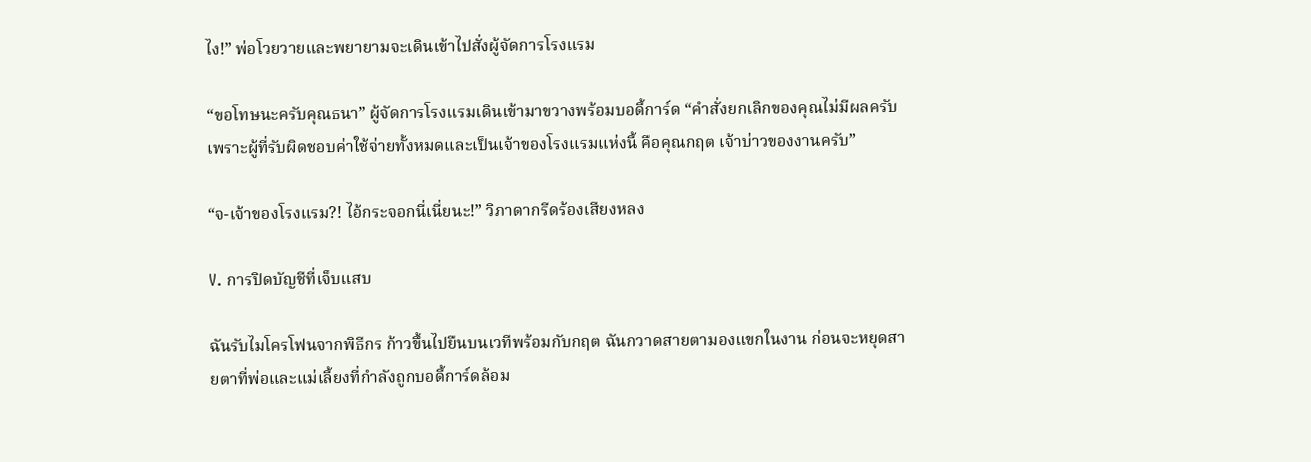ไง!” พ่อโวยวายและพยายามจะเดินเข้าไปสั่งผู้จัดการโรงแรม

“ขอโทษนะครับคุณธนา” ผู้จัดการโรงแรมเดินเข้ามาขวางพร้อมบอดี้การ์ด “คำสั่งยกเลิกของคุณไม่มีผลครับ เพราะผู้ที่รับผิดชอบค่าใช้จ่ายทั้งหมดและเป็นเจ้าของโรงแรมแห่งนี้ คือคุณกฤต เจ้าบ่าวของงานครับ”

“จ-เจ้าของโรงแรม?! ไอ้กระจอกนี่เนี่ยนะ!” วิภาดากรีดร้องเสียงหลง

V. การปิดบัญชีที่เจ็บแสบ

ฉันรับไมโครโฟนจากพิธีกร ก้าวขึ้นไปยืนบนเวทีพร้อมกับกฤต ฉันกวาดสายตามองแขกในงาน ก่อนจะหยุดสายตาที่พ่อและแม่เลี้ยงที่กำลังถูกบอดี้การ์ดล้อม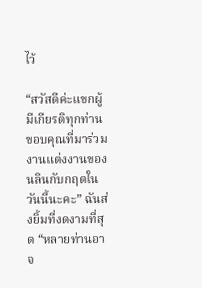ไว้

“สวัสดีค่ะแขกผู้มีเกียรติทุกท่าน ขอบคุณที่มาร่วมงานแต่งงานของนลินกับกฤตในวันนี้นะคะ” ฉันส่งยิ้มที่งดงามที่สุด “หลายท่านอาจ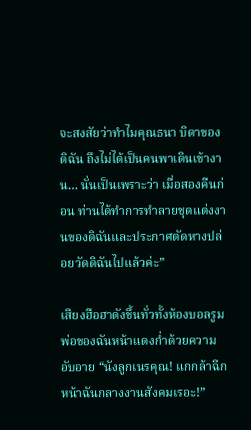จะสงสัยว่าทำไมคุณธนา บิดาของดิฉัน ถึงไม่ได้เป็นคนพาเดินเข้างาน… นั่นเป็นเพราะว่า เมื่อสองคืนก่อน ท่านได้ทำการทำลายชุดแต่งงานของดิฉันและประกาศตัดหางปล่อยวัดดิฉันไปแล้วค่ะ”

เสียงฮือฮาดังขึ้นทั่วทั้งห้องบอลรูม พ่อของฉันหน้าแดงก่ำด้วยความอับอาย “นังลูกเนรคุณ! แกกล้าฉีกหน้าฉันกลางงานสังคมเรอะ!”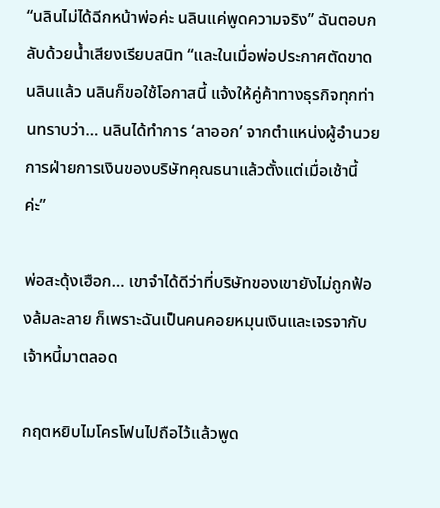“นลินไม่ได้ฉีกหน้าพ่อค่ะ นลินแค่พูดความจริง” ฉันตอบกลับด้วยน้ำเสียงเรียบสนิท “และในเมื่อพ่อประกาศตัดขาดนลินแล้ว นลินก็ขอใช้โอกาสนี้ แจ้งให้คู่ค้าทางธุรกิจทุกท่านทราบว่า… นลินได้ทำการ ‘ลาออก’ จากตำแหน่งผู้อำนวยการฝ่ายการเงินของบริษัทคุณธนาแล้วตั้งแต่เมื่อเช้านี้ค่ะ”

พ่อสะดุ้งเฮือก… เขาจำได้ดีว่าที่บริษัทของเขายังไม่ถูกฟ้องล้มละลาย ก็เพราะฉันเป็นคนคอยหมุนเงินและเจรจากับเจ้าหนี้มาตลอด

กฤตหยิบไมโครโฟนไปถือไว้แล้วพูด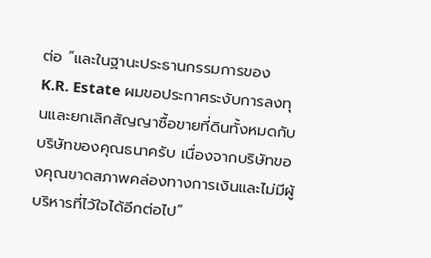ต่อ “และในฐานะประธานกรรมการของ K.R. Estate ผมขอประกาศระงับการลงทุนและยกเลิกสัญญาซื้อขายที่ดินทั้งหมดกับบริษัทของคุณธนาครับ เนื่องจากบริษัทของคุณขาดสภาพคล่องทางการเงินและไม่มีผู้บริหารที่ไว้ใจได้อีกต่อไป”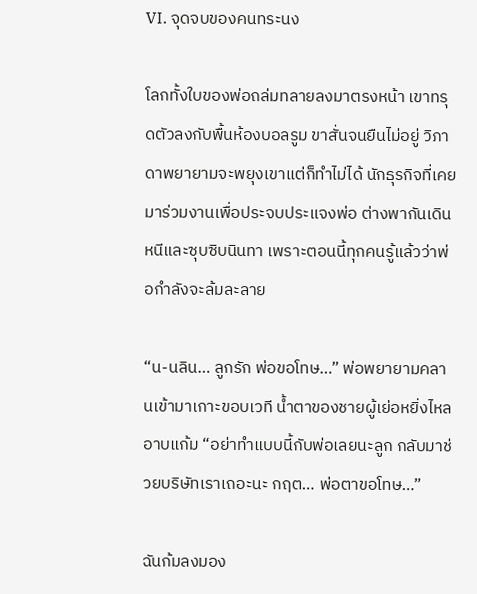VI. จุดจบของคนทระนง

โลกทั้งใบของพ่อถล่มทลายลงมาตรงหน้า เขาทรุดตัวลงกับพื้นห้องบอลรูม ขาสั่นจนยืนไม่อยู่ วิภาดาพยายามจะพยุงเขาแต่ก็ทำไม่ได้ นักธุรกิจที่เคยมาร่วมงานเพื่อประจบประแจงพ่อ ต่างพากันเดินหนีและซุบซิบนินทา เพราะตอนนี้ทุกคนรู้แล้วว่าพ่อกำลังจะล้มละลาย

“น-นลิน… ลูกรัก พ่อขอโทษ…” พ่อพยายามคลานเข้ามาเกาะขอบเวที น้ำตาของชายผู้เย่อหยิ่งไหลอาบแก้ม “อย่าทำแบบนี้กับพ่อเลยนะลูก กลับมาช่วยบริษัทเราเถอะนะ กฤต… พ่อตาขอโทษ…”

ฉันก้มลงมอง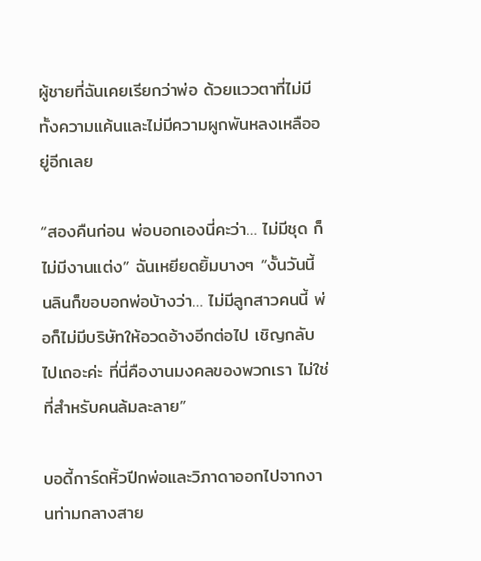ผู้ชายที่ฉันเคยเรียกว่าพ่อ ด้วยแววตาที่ไม่มีทั้งความแค้นและไม่มีความผูกพันหลงเหลืออยู่อีกเลย

“สองคืนก่อน พ่อบอกเองนี่คะว่า… ไม่มีชุด ก็ไม่มีงานแต่ง” ฉันเหยียดยิ้มบางๆ “งั้นวันนี้ นลินก็ขอบอกพ่อบ้างว่า… ไม่มีลูกสาวคนนี้ พ่อก็ไม่มีบริษัทให้อวดอ้างอีกต่อไป เชิญกลับไปเถอะค่ะ ที่นี่คืองานมงคลของพวกเรา ไม่ใช่ที่สำหรับคนล้มละลาย”

บอดี้การ์ดหิ้วปีกพ่อและวิภาดาออกไปจากงานท่ามกลางสาย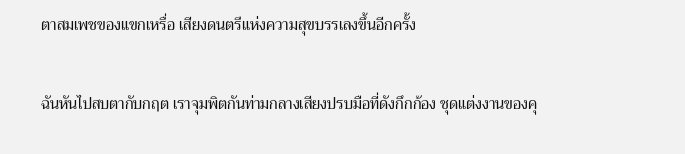ตาสมเพชของแขกเหรื่อ เสียงดนตรีแห่งความสุขบรรเลงขึ้นอีกครั้ง

ฉันหันไปสบตากับกฤต เราจุมพิตกันท่ามกลางเสียงปรบมือที่ดังกึกก้อง ชุดแต่งงานของคุ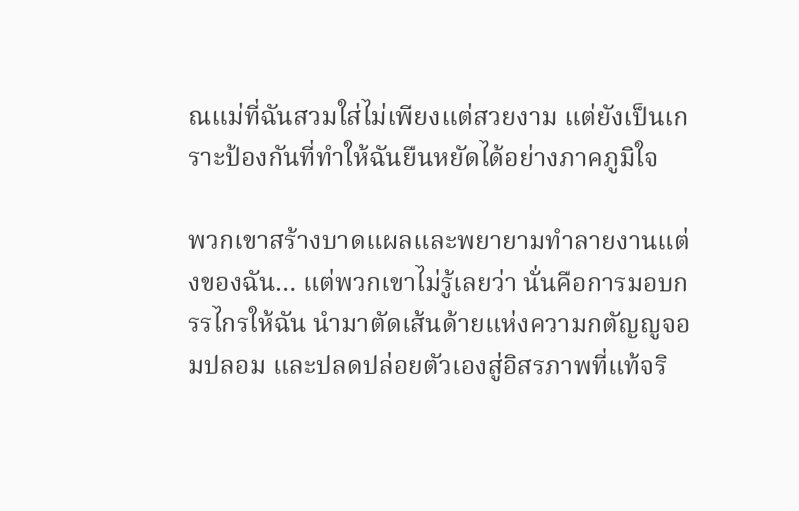ณแม่ที่ฉันสวมใส่ไม่เพียงแต่สวยงาม แต่ยังเป็นเกราะป้องกันที่ทำให้ฉันยืนหยัดได้อย่างภาคภูมิใจ

พวกเขาสร้างบาดแผลและพยายามทำลายงานแต่งของฉัน… แต่พวกเขาไม่รู้เลยว่า นั่นคือการมอบกรรไกรให้ฉัน นำมาตัดเส้นด้ายแห่งความกตัญญูจอมปลอม และปลดปล่อยตัวเองสู่อิสรภาพที่แท้จริ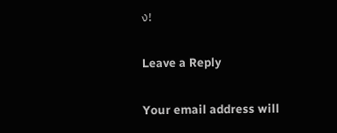ง!

Leave a Reply

Your email address will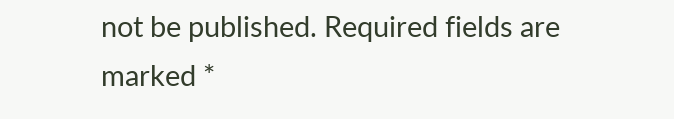not be published. Required fields are marked *